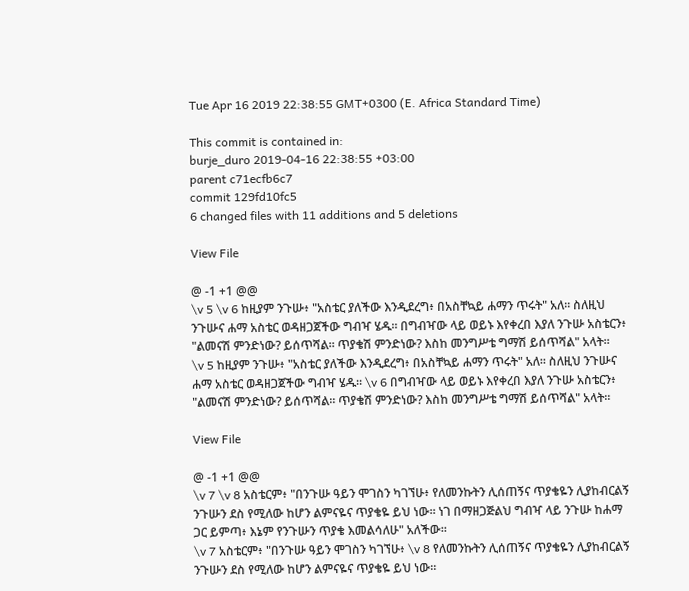Tue Apr 16 2019 22:38:55 GMT+0300 (E. Africa Standard Time)

This commit is contained in:
burje_duro 2019-04-16 22:38:55 +03:00
parent c71ecfb6c7
commit 129fd10fc5
6 changed files with 11 additions and 5 deletions

View File

@ -1 +1 @@
\v 5 \v 6 ከዚያም ንጉሡ፥ "አስቴር ያለችው እንዲደረግ፥ በአስቸኳይ ሐማን ጥሩት" አለ። ስለዚህ ንጉሡና ሐማ አስቴር ወዳዘጋጀችው ግብዣ ሄዱ። በግብዣው ላይ ወይኑ እየቀረበ እያለ ንጉሡ አስቴርን፥ "ልመናሽ ምንድነው? ይሰጥሻል። ጥያቄሽ ምንድነው? እስከ መንግሥቴ ግማሽ ይሰጥሻል" አላት።
\v 5 ከዚያም ንጉሡ፥ "አስቴር ያለችው እንዲደረግ፥ በአስቸኳይ ሐማን ጥሩት" አለ። ስለዚህ ንጉሡና ሐማ አስቴር ወዳዘጋጀችው ግብዣ ሄዱ። \v 6 በግብዣው ላይ ወይኑ እየቀረበ እያለ ንጉሡ አስቴርን፥ "ልመናሽ ምንድነው? ይሰጥሻል። ጥያቄሽ ምንድነው? እስከ መንግሥቴ ግማሽ ይሰጥሻል" አላት።

View File

@ -1 +1 @@
\v 7 \v 8 አስቴርም፥ "በንጉሡ ዓይን ሞገስን ካገኘሁ፥ የለመንኩትን ሊሰጠኝና ጥያቄዬን ሊያከብርልኝ ንጉሡን ደስ የሚለው ከሆን ልምናዬና ጥያቄዬ ይህ ነው። ነገ በማዘጋጅልህ ግብዣ ላይ ንጉሡ ከሐማ ጋር ይምጣ፥ እኔም የንጉሡን ጥያቄ እመልሳለሁ" አለችው።
\v 7 አስቴርም፥ "በንጉሡ ዓይን ሞገስን ካገኘሁ፥ \v 8 የለመንኩትን ሊሰጠኝና ጥያቄዬን ሊያከብርልኝ ንጉሡን ደስ የሚለው ከሆን ልምናዬና ጥያቄዬ ይህ ነው።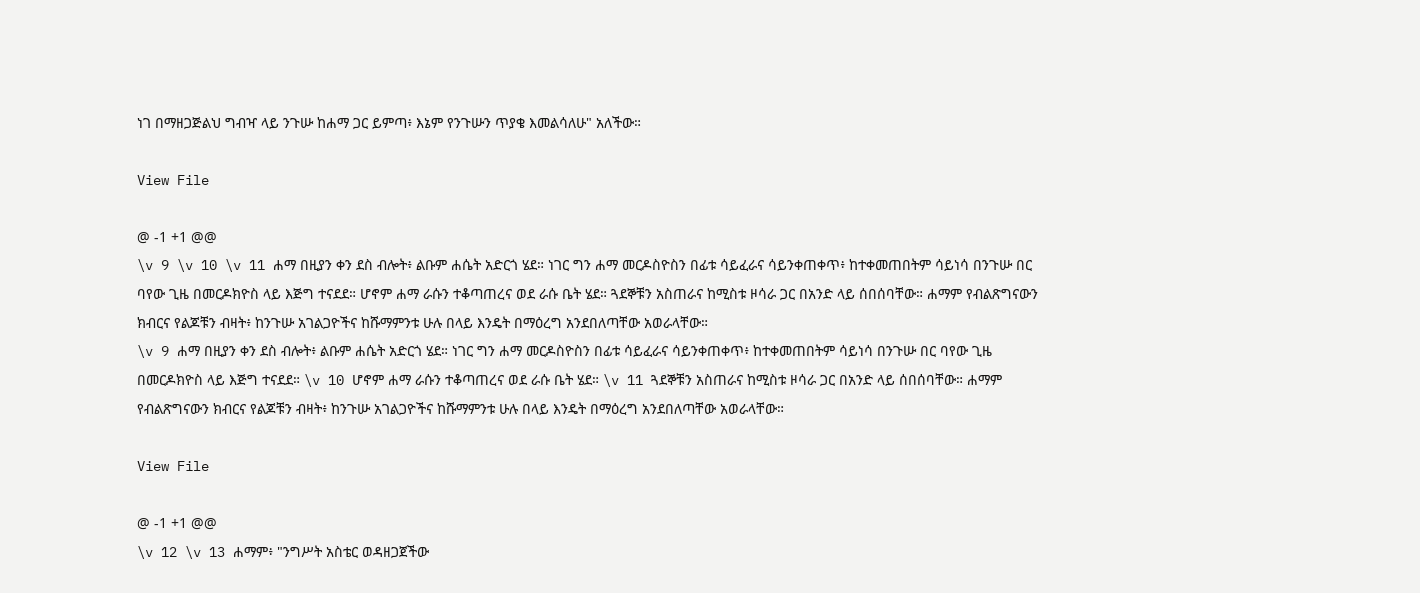ነገ በማዘጋጅልህ ግብዣ ላይ ንጉሡ ከሐማ ጋር ይምጣ፥ እኔም የንጉሡን ጥያቄ እመልሳለሁ" አለችው።

View File

@ -1 +1 @@
\v 9 \v 10 \v 11 ሐማ በዚያን ቀን ደስ ብሎት፥ ልቡም ሐሴት አድርጎ ሄደ። ነገር ግን ሐማ መርዶስዮስን በፊቱ ሳይፈራና ሳይንቀጠቀጥ፥ ከተቀመጠበትም ሳይነሳ በንጉሡ በር ባየው ጊዜ በመርዶክዮስ ላይ እጅግ ተናደደ። ሆኖም ሐማ ራሱን ተቆጣጠረና ወደ ራሱ ቤት ሄደ። ጓደኞቹን አስጠራና ከሚስቱ ዞሳራ ጋር በአንድ ላይ ሰበሰባቸው። ሐማም የብልጽግናውን ክብርና የልጆቹን ብዛት፥ ከንጉሡ አገልጋዮችና ከሹማምንቱ ሁሉ በላይ እንዴት በማዕረግ አንደበለጣቸው አወራላቸው።
\v 9 ሐማ በዚያን ቀን ደስ ብሎት፥ ልቡም ሐሴት አድርጎ ሄደ። ነገር ግን ሐማ መርዶስዮስን በፊቱ ሳይፈራና ሳይንቀጠቀጥ፥ ከተቀመጠበትም ሳይነሳ በንጉሡ በር ባየው ጊዜ በመርዶክዮስ ላይ እጅግ ተናደደ። \v 10 ሆኖም ሐማ ራሱን ተቆጣጠረና ወደ ራሱ ቤት ሄደ። \v 11 ጓደኞቹን አስጠራና ከሚስቱ ዞሳራ ጋር በአንድ ላይ ሰበሰባቸው። ሐማም የብልጽግናውን ክብርና የልጆቹን ብዛት፥ ከንጉሡ አገልጋዮችና ከሹማምንቱ ሁሉ በላይ እንዴት በማዕረግ አንደበለጣቸው አወራላቸው።

View File

@ -1 +1 @@
\v 12 \v 13 ሐማም፥ "ንግሥት አስቴር ወዳዘጋጀችው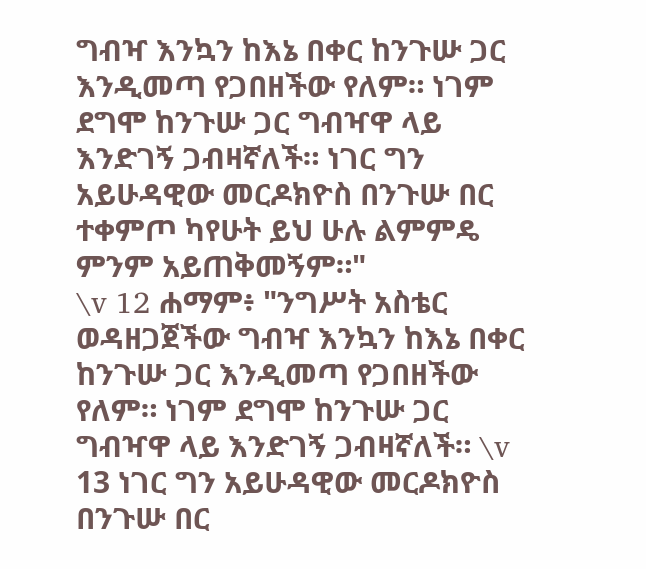ግብዣ እንኳን ከእኔ በቀር ከንጉሡ ጋር እንዲመጣ የጋበዘችው የለም። ነገም ደግሞ ከንጉሡ ጋር ግብዣዋ ላይ እንድገኝ ጋብዛኛለች። ነገር ግን አይሁዳዊው መርዶክዮስ በንጉሡ በር ተቀምጦ ካየሁት ይህ ሁሉ ልምምዴ ምንም አይጠቅመኝም።"
\v 12 ሐማም፥ "ንግሥት አስቴር ወዳዘጋጀችው ግብዣ እንኳን ከእኔ በቀር ከንጉሡ ጋር እንዲመጣ የጋበዘችው የለም። ነገም ደግሞ ከንጉሡ ጋር ግብዣዋ ላይ እንድገኝ ጋብዛኛለች። \v 13 ነገር ግን አይሁዳዊው መርዶክዮስ በንጉሡ በር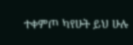ተቀምጦ ካየሁት ይህ ሁሉ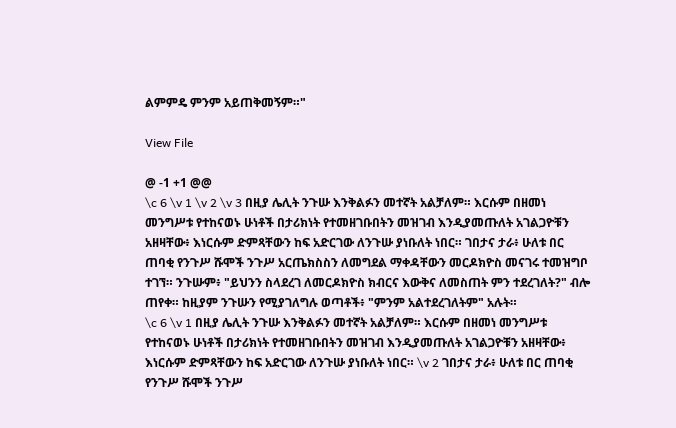ልምምዴ ምንም አይጠቅመኝም።"

View File

@ -1 +1 @@
\c 6 \v 1 \v 2 \v 3 በዚያ ሌሊት ንጉሡ እንቅልፉን መተኛት አልቻለም። እርሱም በዘመነ መንግሥቱ የተከናወኑ ሁነቶች በታሪክነት የተመዘገቡበትን መዝገብ እንዲያመጡለት አገልጋዮቹን አዘዛቸው፥ እነርሱም ድምጻቸውን ከፍ አድርገው ለንጉሡ ያነቡለት ነበር። ገበታና ታራ፥ ሁለቱ በር ጠባቂ የንጉሥ ሹሞች ንጉሥ አርጤክስስን ለመግደል ማቀዳቸውን መርዶክዮስ መናገሩ ተመዝግቦ ተገኘ። ንጉሡም፥ "ይህንን ስላደረገ ለመርዶክዮስ ክብርና እውቅና ለመስጠት ምን ተደረገለት?" ብሎ ጠየቀ። ከዚያም ንጉሡን የሚያገለግሉ ወጣቶች፥ "ምንም አልተደረገለትም" አሉት።
\c 6 \v 1 በዚያ ሌሊት ንጉሡ እንቅልፉን መተኛት አልቻለም። እርሱም በዘመነ መንግሥቱ የተከናወኑ ሁነቶች በታሪክነት የተመዘገቡበትን መዝገብ እንዲያመጡለት አገልጋዮቹን አዘዛቸው፥ እነርሱም ድምጻቸውን ከፍ አድርገው ለንጉሡ ያነቡለት ነበር። \v 2 ገበታና ታራ፥ ሁለቱ በር ጠባቂ የንጉሥ ሹሞች ንጉሥ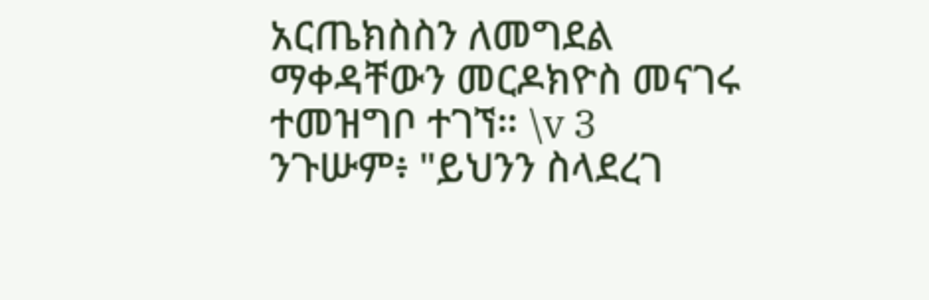አርጤክስስን ለመግደል ማቀዳቸውን መርዶክዮስ መናገሩ ተመዝግቦ ተገኘ። \v 3 ንጉሡም፥ "ይህንን ስላደረገ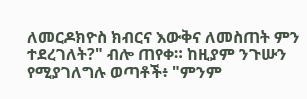ለመርዶክዮስ ክብርና እውቅና ለመስጠት ምን ተደረገለት?" ብሎ ጠየቀ። ከዚያም ንጉሡን የሚያገለግሉ ወጣቶች፥ "ምንም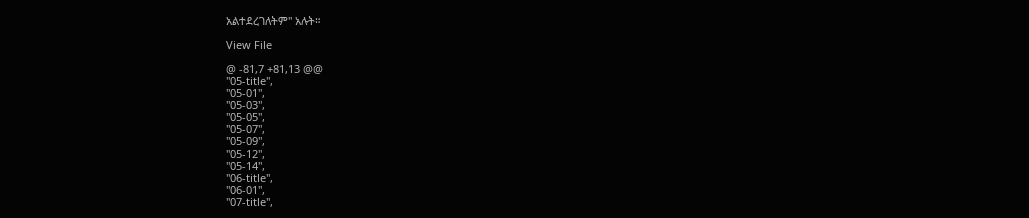አልተደረገለትም" አሉት።

View File

@ -81,7 +81,13 @@
"05-title",
"05-01",
"05-03",
"05-05",
"05-07",
"05-09",
"05-12",
"05-14",
"06-title",
"06-01",
"07-title",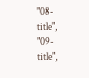"08-title",
"09-title",